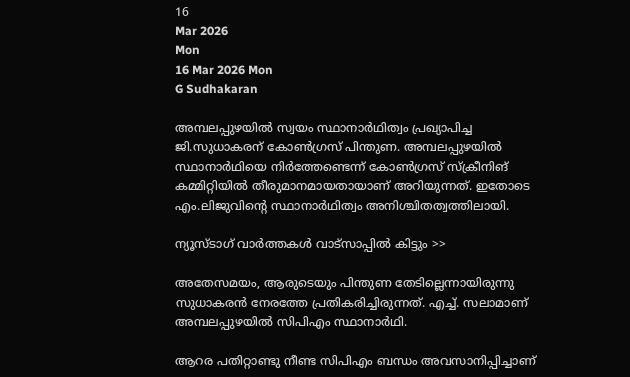16
Mar 2026
Mon
16 Mar 2026 Mon
G Sudhakaran

അമ്പലപ്പുഴയില്‍ സ്വയം സ്ഥാനാര്‍ഥിത്വം പ്രഖ്യാപിച്ച ജി.സുധാകരന് കോണ്‍ഗ്രസ് പിന്തുണ. അമ്പലപ്പുഴയില്‍ സ്ഥാനാര്‍ഥിയെ നിര്‍ത്തേണ്ടെന്ന് കോണ്‍ഗ്രസ് സ്‌ക്രീനിങ് കമ്മിറ്റിയില്‍ തീരുമാനമായതായാണ് അറിയുന്നത്. ഇതോടെ എം.ലിജുവിന്റെ സ്ഥാനാര്‍ഥിത്വം അനിശ്ചിതത്വത്തിലായി.

ന്യൂസ്ടാഗ് വാര്‍ത്തകള്‍ വാട്‌സാപ്പില്‍ കിട്ടും >>

അതേസമയം, ആരുടെയും പിന്തുണ തേടില്ലെന്നായിരുന്നു സുധാകരന്‍ നേരത്തേ പ്രതികരിച്ചിരുന്നത്. എച്ച്. സലാമാണ് അമ്പലപ്പുഴയില്‍ സിപിഎം സ്ഥാനാര്‍ഥി.

ആറര പതിറ്റാണ്ടു നീണ്ട സിപിഎം ബന്ധം അവസാനിപ്പിച്ചാണ്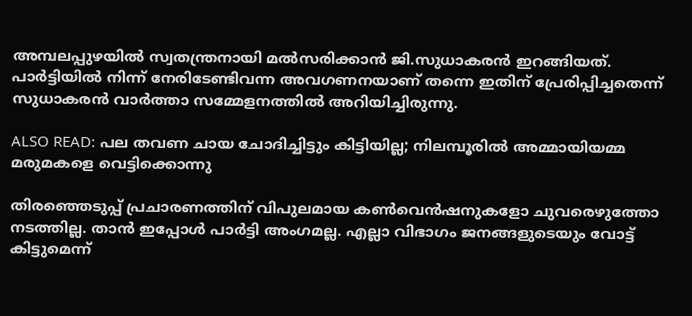അമ്പലപ്പുഴയില്‍ സ്വതന്ത്രനായി മല്‍സരിക്കാന്‍ ജി.സുധാകരന്‍ ഇറങ്ങിയത്. പാര്‍ട്ടിയില്‍ നിന്ന് നേരിടേണ്ടിവന്ന അവഗണനയാണ് തന്നെ ഇതിന് പ്രേരിപ്പിച്ചതെന്ന് സുധാകരന്‍ വാര്‍ത്താ സമ്മേളനത്തില്‍ അറിയിച്ചിരുന്നു.

ALSO READ: പല തവണ ചായ ചോദിച്ചിട്ടും കിട്ടിയില്ല; നിലമ്പൂരില്‍ അമ്മായിയമ്മ മരുമകളെ വെട്ടിക്കൊന്നു

തിരഞ്ഞെടുപ്പ് പ്രചാരണത്തിന് വിപുലമായ കണ്‍വെന്‍ഷനുകളോ ചുവരെഴുത്തോ നടത്തില്ല. താന്‍ ഇപ്പോള്‍ പാര്‍ട്ടി അംഗമല്ല. എല്ലാ വിഭാഗം ജനങ്ങളുടെയും വോട്ട് കിട്ടുമെന്ന്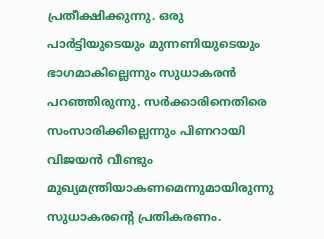പ്രതീക്ഷിക്കുന്നു. ഒരു പാര്‍ട്ടിയുടെയും മുന്നണിയുടെയും ഭാഗമാകില്ലെന്നും സുധാകരന്‍ പറഞ്ഞിരുന്നു. സര്‍ക്കാരിനെതിരെ സംസാരിക്കില്ലെന്നും പിണറായി വിജയന്‍ വീണ്ടും മുഖ്യമന്ത്രിയാകണമെന്നുമായിരുന്നു സുധാകരന്റെ പ്രതികരണം.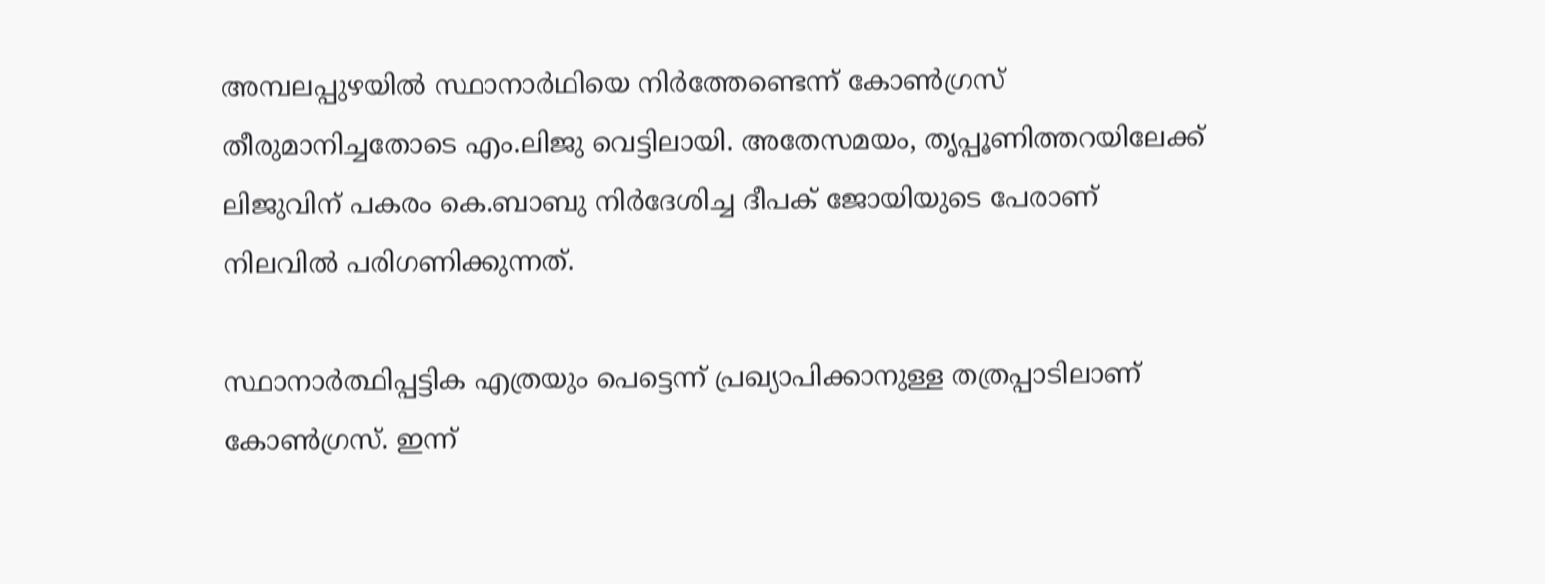അമ്പലപ്പുഴയില്‍ സ്ഥാനാര്‍ഥിയെ നിര്‍ത്തേണ്ടെന്ന് കോണ്‍ഗ്രസ് തീരുമാനിച്ചതോടെ എം.ലിജു വെട്ടിലായി. അതേസമയം, തൃപ്പൂണിത്തറയിലേക്ക് ലിജുവിന് പകരം കെ.ബാബു നിര്‍ദേശിച്ച ദീപക് ജോയിയുടെ പേരാണ് നിലവില്‍ പരിഗണിക്കുന്നത്.

സ്ഥാനാര്‍ത്ഥിപ്പട്ടിക എത്രയും പെട്ടെന്ന് പ്രഖ്യാപിക്കാനുള്ള തത്രപ്പാടിലാണ് കോണ്‍ഗ്രസ്. ഇന്ന്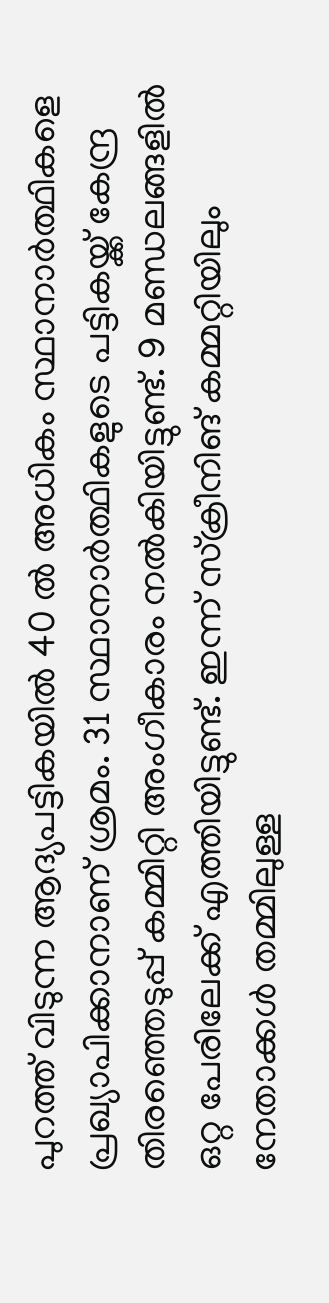പുറത്ത് വിടുന്ന ആദ്യപട്ടികയില്‍ 40 ല്‍ അധികം സ്ഥാനാര്‍ത്ഥികളെ പ്രഖ്യാപിക്കാനാണ് ശ്രമം. 31 സ്ഥാനാര്‍ത്ഥികളുടെ പട്ടികയ്ക്ക് കേന്ദ്ര തിരഞ്ഞെടുപ്പ് കമ്മിറ്റി അംഗീകാരം നല്‍കിയിട്ടുണ്ട്. 9 മണ്ഡലങ്ങളില്‍ ഒറ്റ പേരിലേക്ക് എത്തിയിട്ടുണ്ട്. ഇന്ന് സ്‌ക്രീനിങ് കമ്മറ്റിയിലും നേതാക്കള്‍ തമ്മിലുള്ള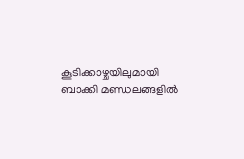കൂടിക്കാഴ്ചയിലുമായി ബാക്കി മണ്ഡലങ്ങളില്‍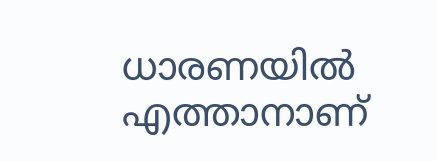ധാരണയില്‍ എത്താനാണ്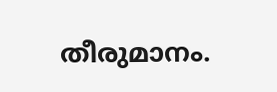തീരുമാനം.